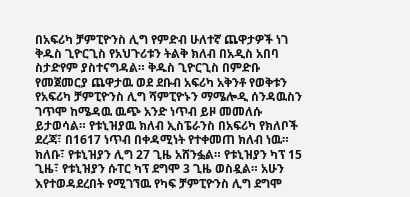በአፍሪካ ቻምፒዮንስ ሊግ የምድብ ሁለተኛ ጨዋታዎች ነገ ቅዱስ ጊዮርጊስ የአህጉሪቱን ትልቅ ክለብ በአዲስ አበባ ስታድየም ያስተናግዳል። ቅዱስ ጊዮርጊስ በምድቡ የመጀመርያ ጨዋታዉ ወደ ደቡብ አፍሪካ አቅንቶ የወቅቱን የአፍሪካ ቻምፒዮንስ ሊግ ሻምፒዮኑን ማሜሎዲ ሰንዳዉስን ገጥሞ ከሜዳዉ ዉጭ አንድ ነጥብ ይዞ መመለሱ ይታወሳል። የቱኒዝያዉ ክለብ ኢስፔራንስ በአፍሪካ የክለቦች ደረጃ፣ በ1617 ነጥብ በቀዳሚነት የተቀመጠ ክለብ ነዉ።
ክለቡ፣ የቱኒዝያን ሊግ 27 ጊዜ አሸንፏል። የቱኒዝያን ካፕ 15 ጊዜ፣ የቱኒዝያን ሱፐር ካፕ ደግሞ 3 ጊዜ ወስዷል። አሁን እየተወዳደረበት የሚገኘዉ የካፍ ቻምፒዮንስ ሊግ ደግሞ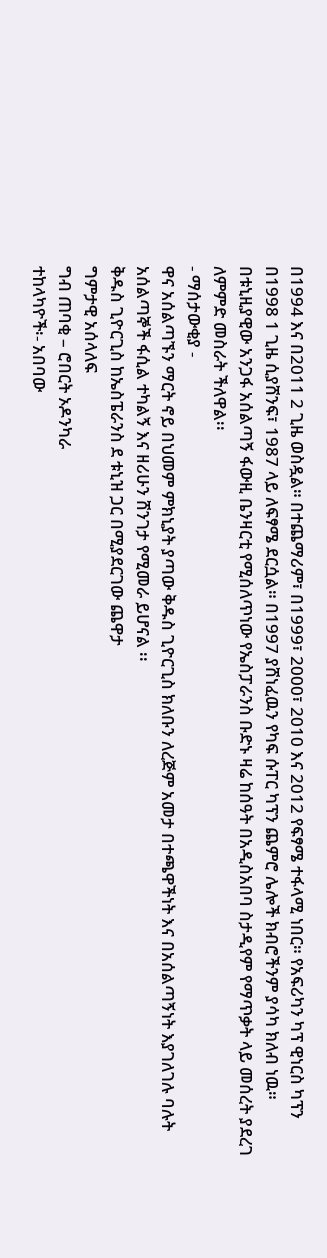በ1994 እና በ2011 2 ጊዜ ወስዷል። በተጨማሪም፣ በ1999፣ 2000፣ 2010 እና 2012 የፍፃሜ ተፋላሚ ነበር። የአፍሪካን ካፕ ዊነርስ ካፕን በ1998 1 ጊዜ ሲያሸንፍ፣ 1987 ላይ ለፍፃሜ ደርሷል። በ1997 ያሸነፈዉን የካፍ ሱፐር ካፕን ጨምሮ ሌሎች ክብሮችንም ያሳካ ክለብ ነዉ።
በቱኒዚያዊው አንጋፋ አሰልጣኝ ፋውዚ ቤንዛርቲ የሚሰለጥነው የኤስፓራንስ ቡድኑ ዛሬ ከሰዓት በአዲስአበባ ስታዲየም የማጥቃት ላይ መሰረት ያደረገ ለምምድ መስራት ችለዋል፡፡
- ማሰታውቂያ -
ዋና አሰልጣኙን ማርት ኖይ በህመም ምክኒያት ያጣው ቅዱስ ጊዮርጊስ ክለቡን ለረጅም አመታ በተጫዋችነት እና በአሰልጣኝነት እያገለገሉ ባሉት አሰልጣኞች ፋሲል ተካልኝ እና ዘሪሁን ሸንገታ የሚመራ ይሆናል ፡፡
ቅዱስ ጊዮርጊስ ከኤስፔራንስ ደ ቱኒዝ ጋር በሚያደርገው ጨዋታ
ግምታዊ አሰላለፍ
ግብ ጠባቂ – ሮበርት ኦዶንካራ
ተከላካዮች፡- አበባው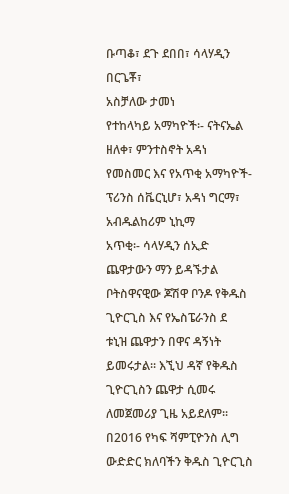ቡጣቆ፣ ደጉ ደበበ፣ ሳላሃዲን በርጌቾ፣
አስቻለው ታመነ
የተከላካይ አማካዮች፡- ናትናኤል ዘለቀ፣ ምንተስኖት አዳነ
የመስመር እና የአጥቂ አማካዮች- ፕሪንስ ሰቬርኒሆ፣ አዳነ ግርማ፣
አብዱልከሪም ኒኪማ
አጥቂ፡- ሳላሃዲን ሰኢድ
ጨዋታውን ማን ይዳኙታል
ቦትስዋናዊው ጆሽዋ ቦንዶ የቅዱስ ጊዮርጊስ እና የኤስፔራንስ ደ
ቱኒዝ ጨዋታን በዋና ዳኝነት ይመሩታል፡፡ እኚህ ዳኛ የቅዱስ
ጊዮርጊስን ጨዋታ ሲመሩ ለመጀመሪያ ጊዜ አይደለም፡፡
በ2016 የካፍ ሻምፒዮንስ ሊግ ውድድር ክለባችን ቅዱስ ጊዮርጊስ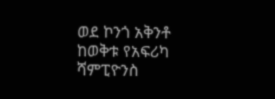ወደ ኮንጎ አቅንቶ ከወቅቱ የአፍሪካ ሻምፒዮንስ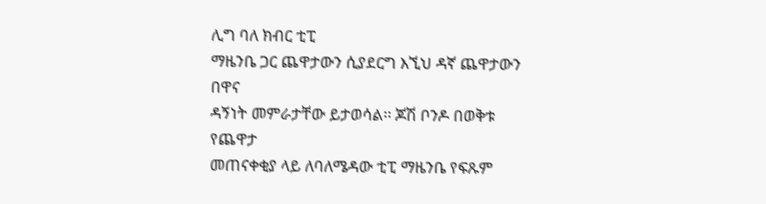ሊግ ባለ ክብር ቲፒ
ማዜንቤ ጋር ጨዋታውን ሲያደርግ እኚህ ዳኛ ጨዋታውን በዋና
ዳኝነት መምራታቸው ይታወሳል፡፡ ጆሽ ቦንዶ በወቅቱ የጨዋታ
መጠናቀቂያ ላይ ለባለሜዳው ቲፒ ማዜንቤ የፍጹም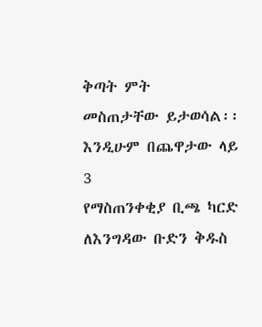ቅጣት ምት
መስጠታቸው ይታወሳል፡፡ እንዲሁም በጨዋታው ላይ 3
የማስጠንቀቂያ ቢጫ ካርድ ለእንግዳው ቡድን ቅዱስ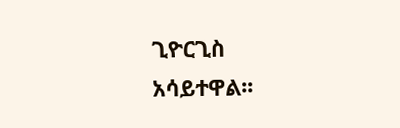ጊዮርጊስ
አሳይተዋል፡፡